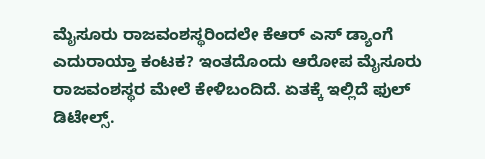ಮೈಸೂರು ರಾಜವಂಶಸ್ಥರಿಂದಲೇ ಕೆಆರ್ ಎಸ್ ಡ್ಯಾಂಗೆ ಎದುರಾಯ್ತಾ ಕಂಟಕ? ಇಂತದೊಂದು ಆರೋಪ ಮೈಸೂರು ರಾಜವಂಶಸ್ಥರ ಮೇಲೆ ಕೇಳಿಬಂದಿದೆ. ಏತಕ್ಕೆ ಇಲ್ಲಿದೆ ಫುಲ್ ಡಿಟೇಲ್ಸ್.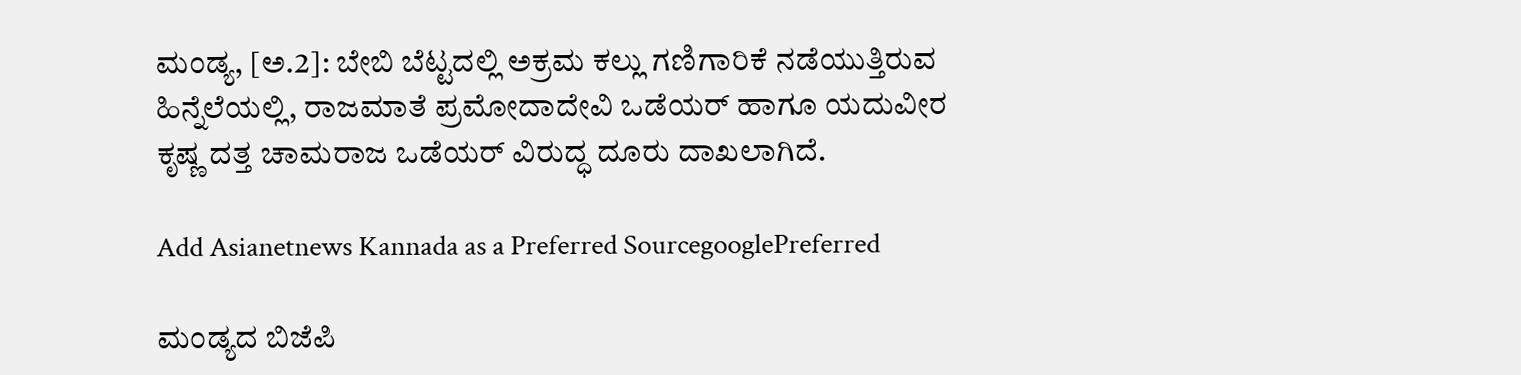ಮಂಡ್ಯ, [ಅ.2]: ಬೇಬಿ ಬೆಟ್ಟದಲ್ಲಿ ಅಕ್ರಮ ಕಲ್ಲು ಗಣಿಗಾರಿಕೆ ನಡೆಯುತ್ತಿರುವ ಹಿನ್ನೆಲೆಯಲ್ಲಿ, ರಾಜಮಾತೆ ಪ್ರಮೋದಾದೇವಿ ಒಡೆಯರ್ ಹಾಗೂ ಯದುವೀರ ಕೃಷ್ಣ ದತ್ತ ಚಾಮರಾಜ ಒಡೆಯರ್ ವಿರುದ್ಧ ದೂರು ದಾಖಲಾಗಿದೆ.

Add Asianetnews Kannada as a Preferred SourcegooglePreferred

ಮಂಡ್ಯದ ಬಿಜೆಪಿ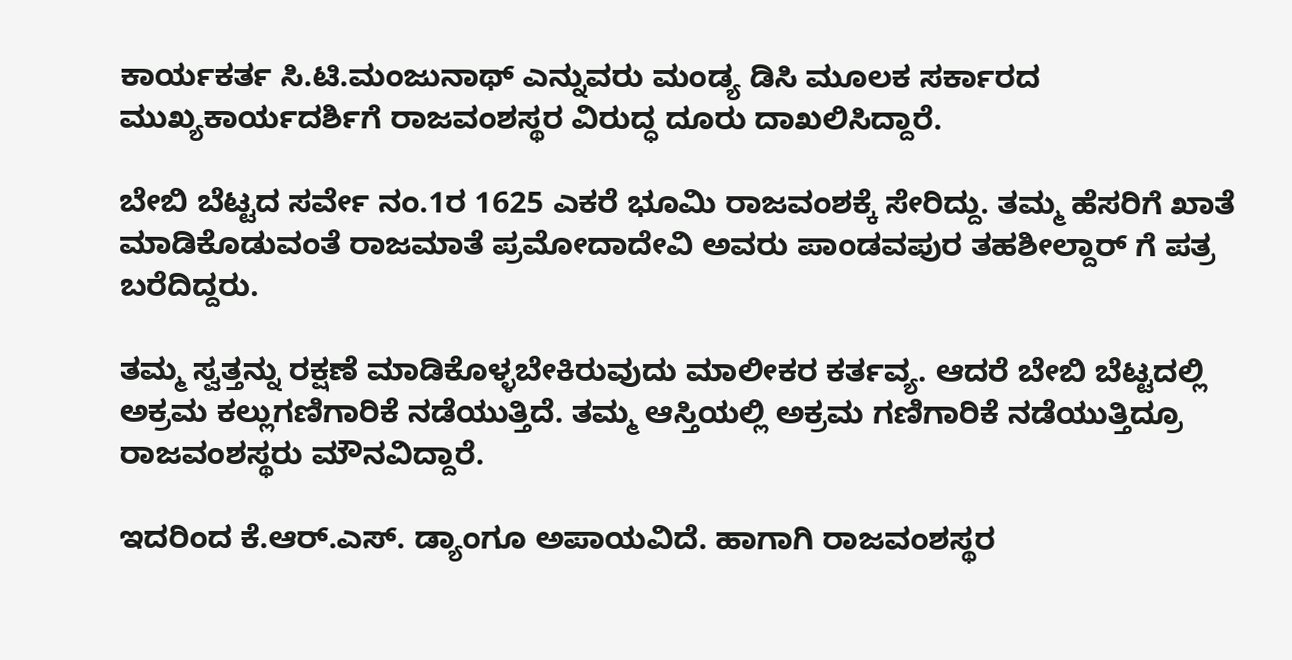ಕಾರ್ಯಕರ್ತ ಸಿ.ಟಿ.ಮಂಜುನಾಥ್ ಎನ್ನುವರು ಮಂಡ್ಯ ಡಿಸಿ ಮೂಲಕ ಸರ್ಕಾರದ ಮುಖ್ಯಕಾರ್ಯದರ್ಶಿಗೆ ರಾಜವಂಶಸ್ಥರ ವಿರುದ್ಧ ದೂರು ದಾಖಲಿಸಿದ್ದಾರೆ.

ಬೇಬಿ ಬೆಟ್ಟದ ಸರ್ವೇ ನಂ.1ರ 1625 ಎಕರೆ ಭೂಮಿ ರಾಜವಂಶಕ್ಕೆ ಸೇರಿದ್ದು. ತಮ್ಮ ಹೆಸರಿಗೆ ಖಾತೆ ಮಾಡಿಕೊಡುವಂತೆ ರಾಜಮಾತೆ ಪ್ರಮೋದಾದೇವಿ ಅವರು ಪಾಂಡವಪುರ ತಹಶೀಲ್ದಾರ್ ಗೆ ಪತ್ರ ಬರೆದಿದ್ದರು.

ತಮ್ಮ ಸ್ವತ್ತನ್ನು ರಕ್ಷಣೆ ಮಾಡಿಕೊಳ್ಳಬೇಕಿರುವುದು ಮಾಲೀಕರ ಕರ್ತವ್ಯ. ಆದರೆ ಬೇಬಿ ಬೆಟ್ಟದಲ್ಲಿ ಅಕ್ರಮ ಕಲ್ಲುಗಣಿಗಾರಿಕೆ ನಡೆಯುತ್ತಿದೆ. ತಮ್ಮ ಆಸ್ತಿಯಲ್ಲಿ ಅಕ್ರಮ ಗಣಿಗಾರಿಕೆ ನಡೆಯುತ್ತಿದ್ರೂ ರಾಜವಂಶಸ್ಥರು ಮೌನವಿದ್ದಾರೆ.

ಇದರಿಂದ ಕೆ.ಆರ್.ಎಸ್. ಡ್ಯಾಂಗೂ ಅಪಾಯವಿದೆ. ಹಾಗಾಗಿ ರಾಜವಂಶಸ್ಥರ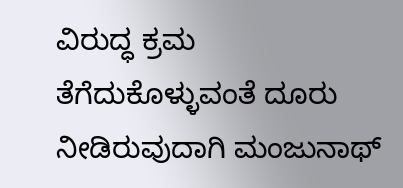ವಿರುದ್ಧ ಕ್ರಮ ತೆಗೆದುಕೊಳ್ಳುವಂತೆ ದೂರು ನೀಡಿರುವುದಾಗಿ ಮಂಜುನಾಥ್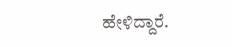ಹೇಳಿದ್ದಾರೆ.